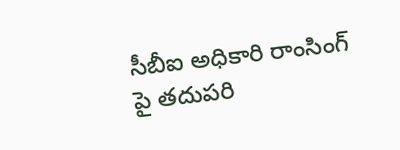సీబీఐ అధికారి రాంసింగ్ పై తదుపరి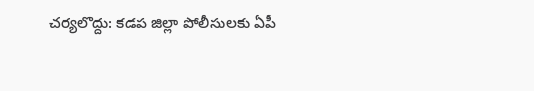చర్యలొద్దు: కడప జిల్లా పోలీసులకు ఏపీ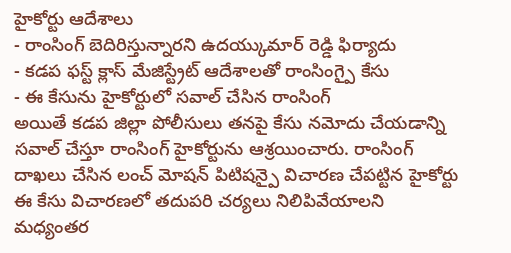హైకోర్టు ఆదేశాలు
- రాంసింగ్ బెదిరిస్తున్నారని ఉదయ్కుమార్ రెడ్డి ఫిర్యాదు
- కడప ఫస్ట్ క్లాస్ మేజిస్ట్రేట్ ఆదేశాలతో రాంసింగ్పై కేసు
- ఈ కేసును హైకోర్టులో సవాల్ చేసిన రాంసింగ్
అయితే కడప జిల్లా పోలీసులు తనపై కేసు నమోదు చేయడాన్ని సవాల్ చేస్తూ రాంసింగ్ హైకోర్టును ఆశ్రయించారు. రాంసింగ్ దాఖలు చేసిన లంచ్ మోషన్ పిటిషన్పై విచారణ చేపట్టిన హైకోర్టు ఈ కేసు విచారణలో తదుపరి చర్యలు నిలిపివేయాలని మధ్యంతర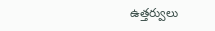ఉత్తర్వులు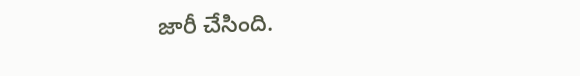జారీ చేసింది.